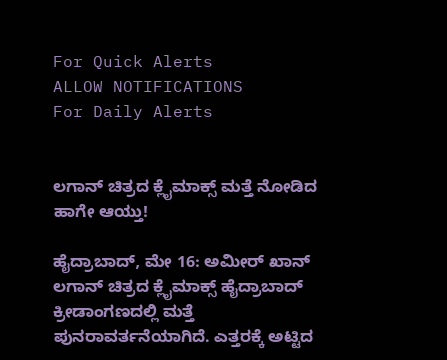For Quick Alerts
ALLOW NOTIFICATIONS
For Daily Alerts


ಲಗಾನ್ ಚಿತ್ರದ ಕ್ಲೈಮಾಕ್ಸ್ ಮತ್ತೆ ನೋಡಿದ ಹಾಗೇ ಆಯ್ತು!

ಹೈದ್ರಾಬಾದ್‌, ಮೇ 16: ಅಮೀರ್ ಖಾನ್ ಲಗಾನ್ ಚಿತ್ರದ ಕ್ಲೈಮಾಕ್ಸ್ ಹೈದ್ರಾಬಾದ್ ಕ್ರೀಡಾಂಗಣದಲ್ಲಿ ಮತ್ತೆ ಪುನರಾವರ್ತನೆಯಾಗಿದೆ. ಎತ್ತರಕ್ಕೆ ಅಟ್ಟಿದ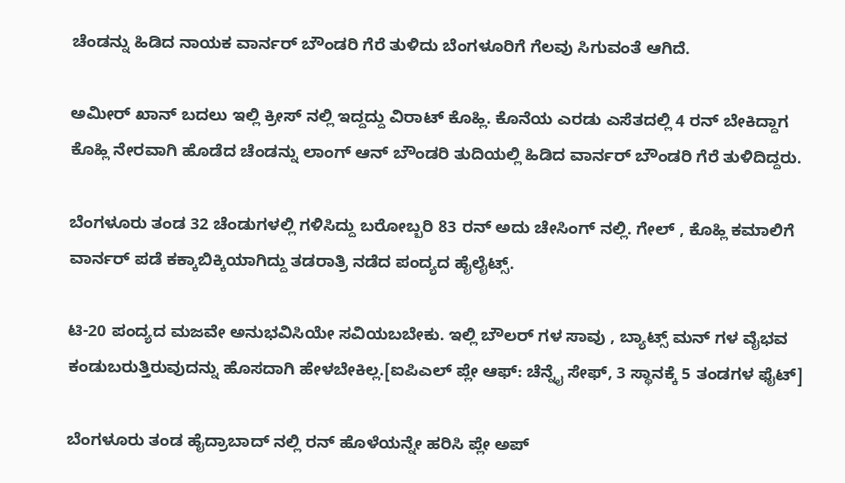ಚೆಂಡನ್ನು ಹಿಡಿದ ನಾಯಕ ವಾರ್ನರ್ ಬೌಂಡರಿ ಗೆರೆ ತುಳಿದು ಬೆಂಗಳೂರಿಗೆ ಗೆಲವು ಸಿಗುವಂತೆ ಆಗಿದೆ.

ಅಮೀರ್ ಖಾನ್ ಬದಲು ಇಲ್ಲಿ ಕ್ರೀಸ್ ನಲ್ಲಿ ಇದ್ದದ್ದು ವಿರಾಟ್ ಕೊಹ್ಲಿ. ಕೊನೆಯ ಎರಡು ಎಸೆತದಲ್ಲಿ 4 ರನ್ ಬೇಕಿದ್ದಾಗ ಕೊಹ್ಲಿ ನೇರವಾಗಿ ಹೊಡೆದ ಚೆಂಡನ್ನು ಲಾಂಗ್ ಆನ್ ಬೌಂಡರಿ ತುದಿಯಲ್ಲಿ ಹಿಡಿದ ವಾರ್ನರ್ ಬೌಂಡರಿ ಗೆರೆ ತುಳಿದಿದ್ದರು.

ಬೆಂಗಳೂರು ತಂಡ 32 ಚೆಂಡುಗಳಲ್ಲಿ ಗಳಿಸಿದ್ದು ಬರೋಬ್ಬರಿ 83 ರನ್ ಅದು ಚೇಸಿಂಗ್ ನಲ್ಲಿ. ಗೇಲ್ , ಕೊಹ್ಲಿ ಕಮಾಲಿಗೆ ವಾರ್ನರ್ ಪಡೆ ಕಕ್ಕಾಬಿಕ್ಕಿಯಾಗಿದ್ದು ತಡರಾತ್ರಿ ನಡೆದ ಪಂದ್ಯದ ಹೈಲೈಟ್ಸ್.

ಟಿ-20 ಪಂದ್ಯದ ಮಜವೇ ಅನುಭವಿಸಿಯೇ ಸವಿಯಬಬೇಕು. ಇಲ್ಲಿ ಬೌಲರ್ ಗಳ ಸಾವು , ಬ್ಯಾಟ್ಸ್ ಮನ್ ಗಳ ವೈಭವ ಕಂಡುಬರುತ್ತಿರುವುದನ್ನು ಹೊಸದಾಗಿ ಹೇಳಬೇಕಿಲ್ಲ.[ಐಪಿಎಲ್ ಪ್ಲೇ ಆಫ್: ಚೆನ್ನೈ ಸೇಫ್, 3 ಸ್ಥಾನಕ್ಕೆ 5 ತಂಡಗಳ ಫೈಟ್]

ಬೆಂಗಳೂರು ತಂಡ ಹೈದ್ರಾಬಾದ್ ನಲ್ಲಿ ರನ್ ಹೊಳೆಯನ್ನೇ ಹರಿಸಿ ಪ್ಲೇ ಅಪ್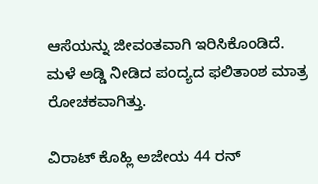ಆಸೆಯನ್ನು ಜೀವಂತವಾಗಿ ಇರಿಸಿಕೊಂಡಿದೆ. ಮಳೆ ಅಡ್ಡಿ ನೀಡಿದ ಪಂದ್ಯದ ಫಲಿತಾಂಶ ಮಾತ್ರ ರೋಚಕವಾಗಿತ್ತು.

ವಿರಾಟ್‌ ಕೊಹ್ಲಿ ಅಜೇಯ 44 ರನ್‌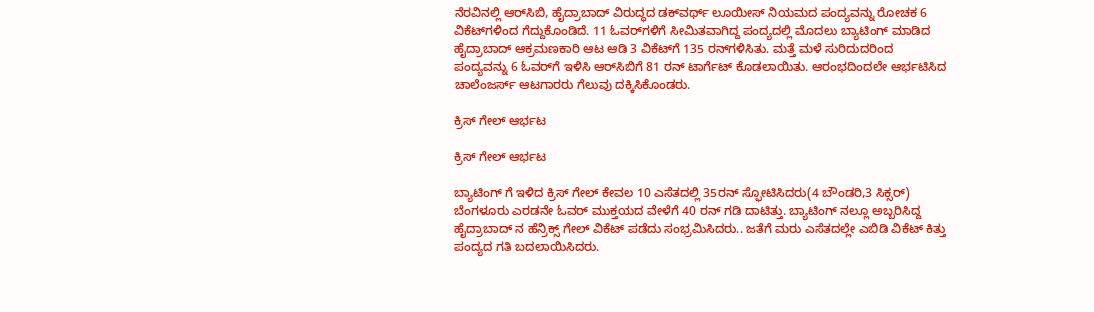ನೆರವಿನಲ್ಲಿ ಆರ್‌ಸಿಬಿ, ಹೈದ್ರಾಬಾದ್‌ ವಿರುದ್ಧದ ಡಕ್‌ವರ್ಥ್ ಲೂಯೀಸ್‌ ನಿಯಮದ ಪಂದ್ಯವನ್ನು ರೋಚಕ 6 ವಿಕೆಟ್‌ಗಳಿಂದ ಗೆದ್ದುಕೊಂಡಿದೆ. 11 ಓವರ್‌ಗಳಿಗೆ ಸೀಮಿತವಾಗಿದ್ದ ಪಂದ್ಯದಲ್ಲಿ ಮೊದಲು ಬ್ಯಾಟಿಂಗ್‌ ಮಾಡಿದ ಹೈದ್ರಾಬಾದ್‌ ಆಕ್ರಮಣಕಾರಿ ಆಟ ಆಡಿ 3 ವಿಕೆಟ್‌ಗೆ 135 ರನ್‌ಗಳಿಸಿತು. ಮತ್ತೆ ಮಳೆ ಸುರಿದುದರಿಂದ ಪಂದ್ಯವನ್ನು 6 ಓವರ್‌ಗೆ ಇಳಿಸಿ ಆರ್‌ಸಿಬಿಗೆ 81 ರನ್‌ ಟಾರ್ಗೆಟ್‌ ಕೊಡಲಾಯಿತು. ಆರಂಭದಿಂದಲೇ ಆರ್ಭಟಿಸಿದ ಚಾಲೆಂಜರ್ಸ್ ಆಟಗಾರರು ಗೆಲುವು ದಕ್ಕಿಸಿಕೊಂಡರು.

ಕ್ರಿಸ್ ಗೇಲ್ ಆರ್ಭಟ

ಕ್ರಿಸ್ ಗೇಲ್ ಆರ್ಭಟ

ಬ್ಯಾಟಿಂಗ್ ಗೆ ಇಳಿದ ಕ್ರಿಸ್‌ ಗೇಲ್‌ ಕೇವಲ 10 ಎಸೆತದಲ್ಲಿ 35ರನ್‌ ಸ್ಫೋಟಿಸಿದರು(4 ಬೌಂಡರಿ,3 ಸಿಕ್ಸರ್‌) ಬೆಂಗಳೂರು ಎರಡನೇ ಓವರ್ ಮುಕ್ತಯದ ವೇಳೆಗೆ 40 ರನ್ ಗಡಿ ದಾಟಿತ್ತು. ಬ್ಯಾಟಿಂಗ್ ನಲ್ಲೂ ಅಬ್ಬರಿಸಿದ್ದ ಹೈದ್ರಾಬಾದ್ ನ ಹೆನ್ರಿಕ್ಸ್‌ ಗೇಲ್‌ ವಿಕೆಟ್ ಪಡೆದು ಸಂಭ್ರಮಿಸಿದರು.. ಜತೆಗೆ ಮರು ಎಸೆತದಲ್ಲೇ ಎಬಿಡಿ ವಿಕೆಟ್ ಕಿತ್ತು ಪಂದ್ಯದ ಗತಿ ಬದಲಾಯಿಸಿದರು.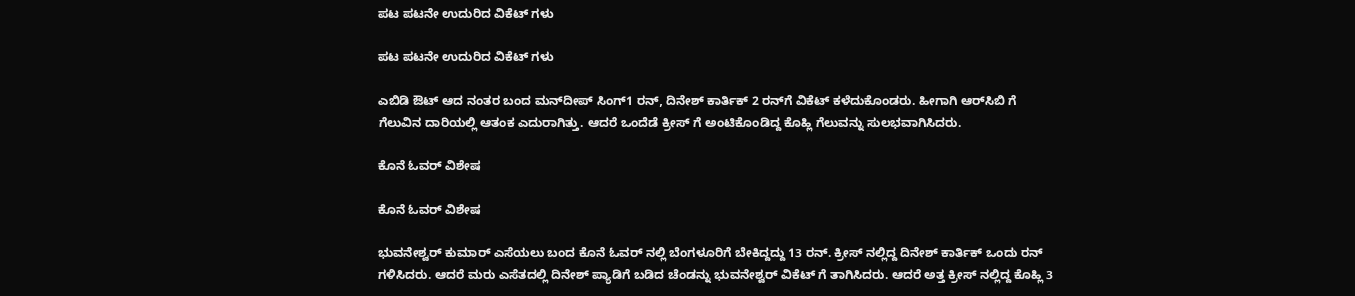ಪಟ ಪಟನೇ ಉದುರಿದ ವಿಕೆಟ್ ಗಳು

ಪಟ ಪಟನೇ ಉದುರಿದ ವಿಕೆಟ್ ಗಳು

ಎಬಿಡಿ ಔಟ್ ಆದ ನಂತರ ಬಂದ ಮನ್‌ದೀಪ್‌ ಸಿಂಗ್‌1 ರನ್‌, ದಿನೇಶ್‌ ಕಾರ್ತಿಕ್‌ 2 ರನ್‌ಗೆ ವಿಕೆಟ್‌ ಕಳೆದುಕೊಂಡರು. ಹೀಗಾಗಿ ಆರ್‌ಸಿಬಿ ಗೆ ಗೆಲುವಿನ ದಾರಿಯಲ್ಲಿ ಆತಂಕ ಎದುರಾಗಿತ್ತು. ಆದರೆ ಒಂದೆಡೆ ಕ್ರೀಸ್ ಗೆ ಅಂಟಿಕೊಂಡಿದ್ದ ಕೊಹ್ಲಿ ಗೆಲುವನ್ನು ಸುಲಭವಾಗಿಸಿದರು.

ಕೊನೆ ಓವರ್ ವಿಶೇಷ

ಕೊನೆ ಓವರ್ ವಿಶೇಷ

ಭುವನೇಶ್ವರ್ ಕುಮಾರ್ ಎಸೆಯಲು ಬಂದ ಕೊನೆ ಓವರ್ ನಲ್ಲಿ ಬೆಂಗಳೂರಿಗೆ ಬೇಕಿದ್ದದ್ದು 13 ರನ್. ಕ್ರೀಸ್ ನಲ್ಲಿದ್ದ ದಿನೇಶ್ ಕಾರ್ತಿಕ್ ಒಂದು ರನ್ ಗಳಿಸಿದರು. ಆದರೆ ಮರು ಎಸೆತದಲ್ಲಿ ದಿನೇಶ್ ಪ್ಯಾಡಿಗೆ ಬಡಿದ ಚೆಂಡನ್ನು ಭುವನೇಶ್ವರ್ ವಿಕೆಟ್ ಗೆ ತಾಗಿಸಿದರು. ಆದರೆ ಅತ್ತ ಕ್ರೀಸ್ ನಲ್ಲಿದ್ದ ಕೊಹ್ಲಿ 3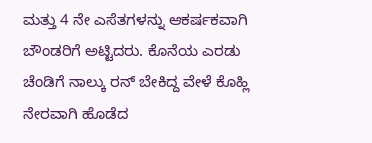ಮತ್ತು 4 ನೇ ಎಸೆತಗಳನ್ನು ಆಕರ್ಷಕವಾಗಿ ಬೌಂಡರಿಗೆ ಅಟ್ಟಿದರು. ಕೊನೆಯ ಎರಡು ಚೆಂಡಿಗೆ ನಾಲ್ಕು ರನ್ ಬೇಕಿದ್ದ ವೇಳೆ ಕೊಹ್ಲಿ ನೇರವಾಗಿ ಹೊಡೆದ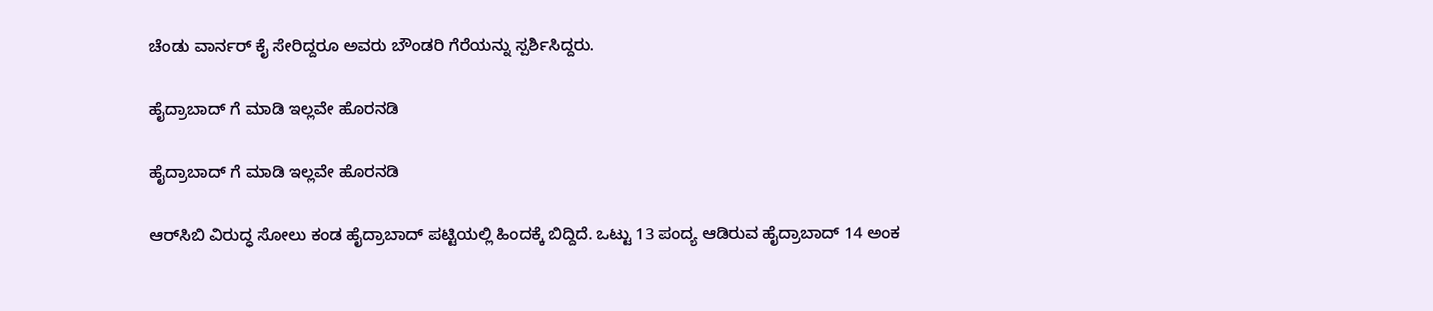ಚೆಂಡು ವಾರ್ನರ್ ಕೈ ಸೇರಿದ್ದರೂ ಅವರು ಬೌಂಡರಿ ಗೆರೆಯನ್ನು ಸ್ಪರ್ಶಿಸಿದ್ದರು.

ಹೈದ್ರಾಬಾದ್‌ ಗೆ ಮಾಡಿ ಇಲ್ಲವೇ ಹೊರನಡಿ

ಹೈದ್ರಾಬಾದ್‌ ಗೆ ಮಾಡಿ ಇಲ್ಲವೇ ಹೊರನಡಿ

ಆರ್‌ಸಿಬಿ ವಿರುದ್ಧ ಸೋಲು ಕಂಡ ಹೈದ್ರಾಬಾದ್ ಪಟ್ಟಿಯಲ್ಲಿ ಹಿಂದಕ್ಕೆ ಬಿದ್ದಿದೆ. ಒಟ್ಟು 13 ಪಂದ್ಯ ಆಡಿರುವ ಹೈದ್ರಾಬಾದ್‌ 14 ಅಂಕ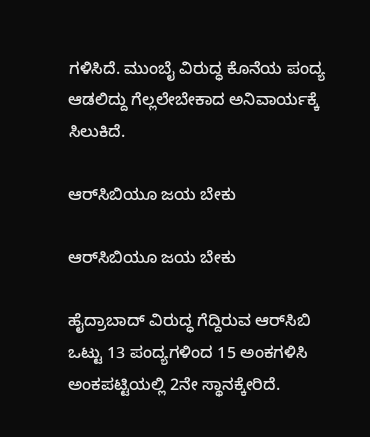ಗಳಿಸಿದೆ. ಮುಂಬೈ ವಿರುದ್ಧ ಕೊನೆಯ ಪಂದ್ಯ ಆಡಲಿದ್ದು ಗೆಲ್ಲಲೇಬೇಕಾದ ಅನಿವಾರ್ಯಕ್ಕೆ ಸಿಲುಕಿದೆ.

ಆರ್‌ಸಿಬಿಯೂ ಜಯ ಬೇಕು

ಆರ್‌ಸಿಬಿಯೂ ಜಯ ಬೇಕು

ಹೈದ್ರಾಬಾದ್‌ ವಿರುದ್ಧ ಗೆದ್ದಿರುವ ಆರ್‌ಸಿಬಿ ಒಟ್ಟು 13 ಪಂದ್ಯಗಳಿಂದ 15 ಅಂಕಗಳಿಸಿ ಅಂಕಪಟ್ಟಿಯಲ್ಲಿ 2ನೇ ಸ್ಥಾನಕ್ಕೇರಿದೆ.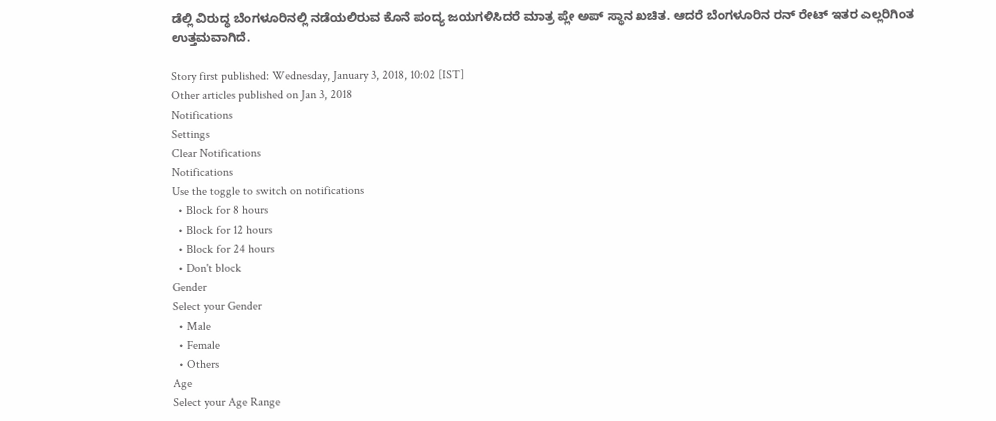ಡೆಲ್ಲಿ ವಿರುದ್ಧ ಬೆಂಗಳೂರಿನಲ್ಲಿ ನಡೆಯಲಿರುವ ಕೊನೆ ಪಂದ್ಯ ಜಯಗಳಿಸಿದರೆ ಮಾತ್ರ ಪ್ಲೇ ಅಪ್ ಸ್ಥಾನ ಖಚಿತ. ಆದರೆ ಬೆಂಗಳೂರಿನ ರನ್ ರೇಟ್ ಇತರ ಎಲ್ಲರಿಗಿಂತ ಉತ್ತಮವಾಗಿದೆ.

Story first published: Wednesday, January 3, 2018, 10:02 [IST]
Other articles published on Jan 3, 2018
Notifications
Settings
Clear Notifications
Notifications
Use the toggle to switch on notifications
  • Block for 8 hours
  • Block for 12 hours
  • Block for 24 hours
  • Don't block
Gender
Select your Gender
  • Male
  • Female
  • Others
Age
Select your Age Range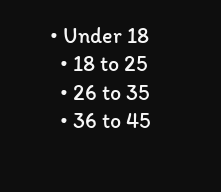• Under 18
  • 18 to 25
  • 26 to 35
  • 36 to 45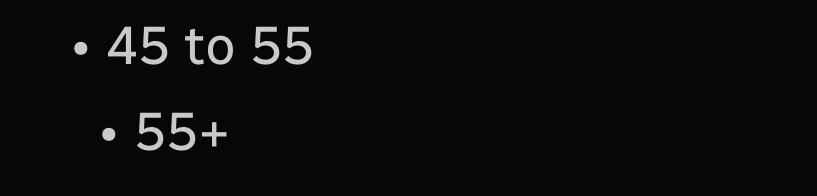• 45 to 55
  • 55+